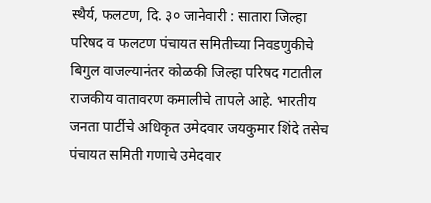स्थैर्य, फलटण, दि. ३० जानेवारी : सातारा जिल्हा परिषद व फलटण पंचायत समितीच्या निवडणुकीचे बिगुल वाजल्यानंतर कोळकी जिल्हा परिषद गटातील राजकीय वातावरण कमालीचे तापले आहे. भारतीय जनता पार्टीचे अधिकृत उमेदवार जयकुमार शिंदे तसेच पंचायत समिती गणाचे उमेदवार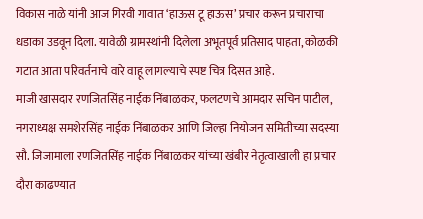विकास नाळे यांनी आज गिरवी गावात ‘हाऊस टू हाऊस’ प्रचार करून प्रचाराचा धडाका उडवून दिला. यावेळी ग्रामस्थांनी दिलेला अभूतपूर्व प्रतिसाद पाहता, कोळकी गटात आता परिवर्तनाचे वारे वाहू लागल्याचे स्पष्ट चित्र दिसत आहे.
माजी खासदार रणजितसिंह नाईक निंबाळकर, फलटणचे आमदार सचिन पाटील, नगराध्यक्ष समशेरसिंह नाईक निंबाळकर आणि जिल्हा नियोजन समितीच्या सदस्या सौ. जिजामाला रणजितसिंह नाईक निंबाळकर यांच्या खंबीर नेतृत्वाखाली हा प्रचार दौरा काढण्यात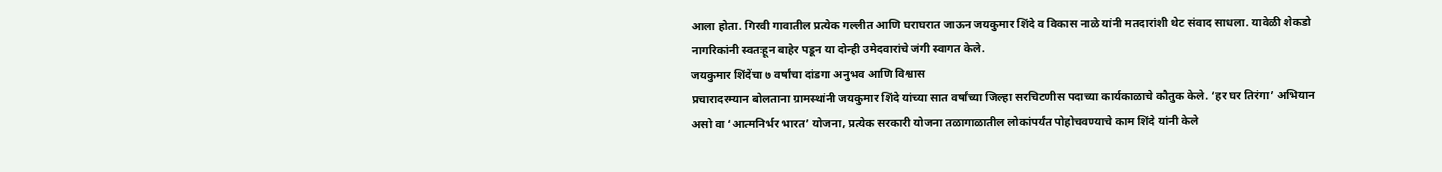आला होता. गिरवी गावातील प्रत्येक गल्लीत आणि घराघरात जाऊन जयकुमार शिंदे व विकास नाळे यांनी मतदारांशी थेट संवाद साधला. यावेळी शेकडो नागरिकांनी स्वतःहून बाहेर पडून या दोन्ही उमेदवारांचे जंगी स्वागत केले.
जयकुमार शिंदेंचा ७ वर्षांचा दांडगा अनुभव आणि विश्वास
प्रचारादरम्यान बोलताना ग्रामस्थांनी जयकुमार शिंदे यांच्या सात वर्षांच्या जिल्हा सरचिटणीस पदाच्या कार्यकाळाचे कौतुक केले. ‘हर घर तिरंगा’ अभियान असो वा ‘आत्मनिर्भर भारत’ योजना, प्रत्येक सरकारी योजना तळागाळातील लोकांपर्यंत पोहोचवण्याचे काम शिंदे यांनी केले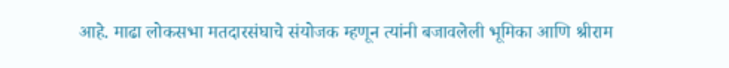आहे. माढा लोकसभा मतदारसंघाचे संयोजक म्हणून त्यांनी बजावलेली भूमिका आणि श्रीराम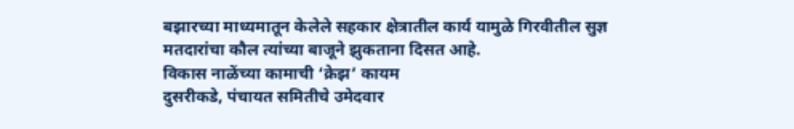बझारच्या माध्यमातून केलेले सहकार क्षेत्रातील कार्य यामुळे गिरवीतील सुज्ञ मतदारांचा कौल त्यांच्या बाजूने झुकताना दिसत आहे.
विकास नाळेंच्या कामाची ‘क्रेझ’ कायम
दुसरीकडे, पंचायत समितीचे उमेदवार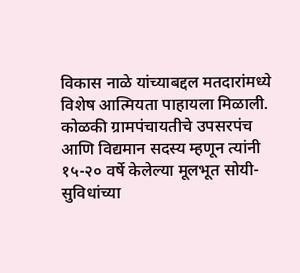विकास नाळे यांच्याबद्दल मतदारांमध्ये विशेष आत्मियता पाहायला मिळाली. कोळकी ग्रामपंचायतीचे उपसरपंच आणि विद्यमान सदस्य म्हणून त्यांनी १५-२० वर्षे केलेल्या मूलभूत सोयी-सुविधांच्या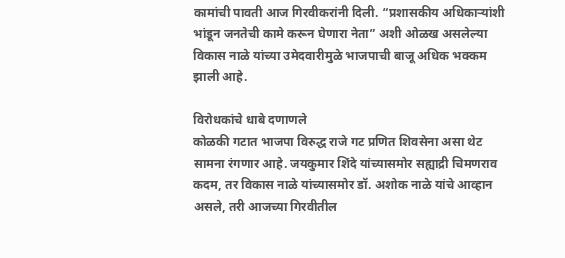कामांची पावती आज गिरवीकरांनी दिली. “प्रशासकीय अधिकाऱ्यांशी भांडून जनतेची कामे करून घेणारा नेता” अशी ओळख असलेल्या विकास नाळे यांच्या उमेदवारीमुळे भाजपाची बाजू अधिक भक्कम झाली आहे.

विरोधकांचे धाबे दणाणले
कोळकी गटात भाजपा विरुद्ध राजे गट प्रणित शिवसेना असा थेट सामना रंगणार आहे. जयकुमार शिंदे यांच्यासमोर सह्याद्री चिमणराव कदम, तर विकास नाळे यांच्यासमोर डॉ. अशोक नाळे यांचे आव्हान असले, तरी आजच्या गिरवीतील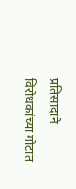प्रतिसादाने विरोधकांच्या गोटात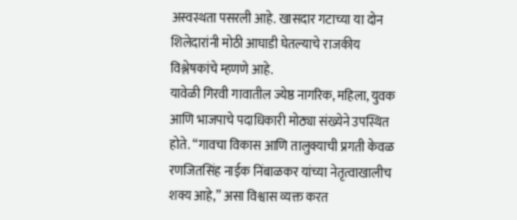अस्वस्थता पसरली आहे. खासदार गटाच्या या दोन शिलेदारांनी मोठी आघाडी घेतल्याचे राजकीय विश्लेषकांचे म्हणणे आहे.
यावेळी गिरवी गावातील ज्येष्ठ नागरिक, महिला, युवक आणि भाजपाचे पदाधिकारी मोठ्या संख्येने उपस्थित होते. “गावचा विकास आणि तालुक्याची प्रगती केवळ रणजितसिंह नाईक निंबाळकर यांच्या नेतृत्वाखालीच शक्य आहे,” असा विश्वास व्यक्त करत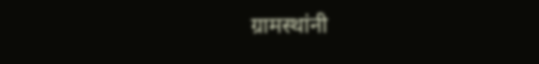ग्रामस्थांनी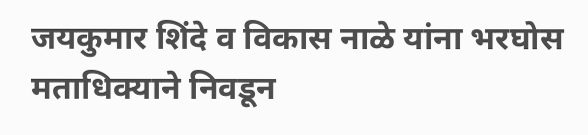जयकुमार शिंदे व विकास नाळे यांना भरघोस मताधिक्याने निवडून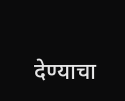देण्याचा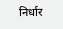निर्धार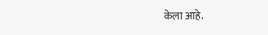केला आहे.